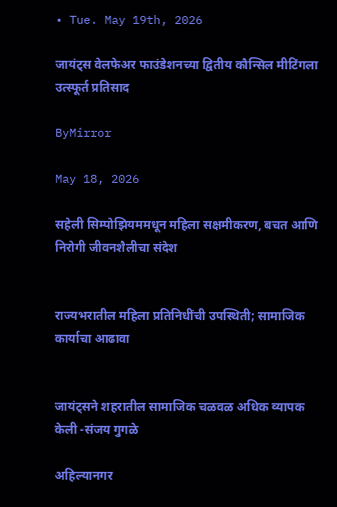• Tue. May 19th, 2026

जायंट्‌स वेलफेअर फाउंडेशनच्या द्वितीय कौन्सिल मीटिंगला उत्स्फूर्त प्रतिसाद

ByMirror

May 18, 2026

सहेली सिम्पोझियममधून महिला सक्षमीकरण, बचत आणि निरोगी जीवनशैलीचा संदेश


राज्यभरातील महिला प्रतिनिधींची उपस्थिती; सामाजिक कार्याचा आढावा


जायंट्सने शहरातील सामाजिक चळवळ अधिक व्यापक केली -संजय गुगळे

अहिल्यानगर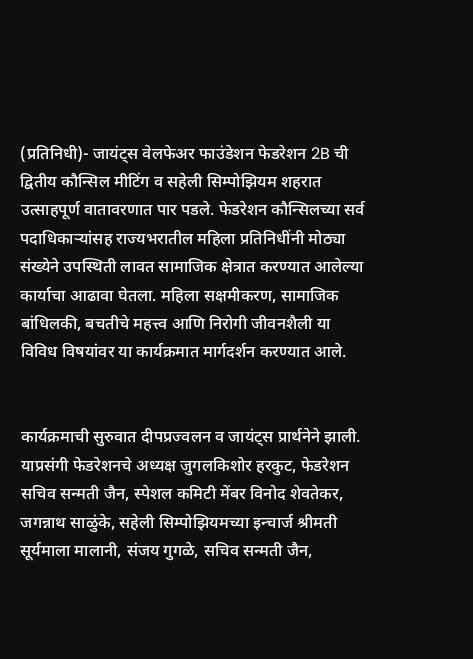(प्रतिनिधी)- जायंट्‌स वेलफेअर फाउंडेशन फेडरेशन 2B ची द्वितीय कौन्सिल मीटिंग व सहेली सिम्पोझियम शहरात उत्साहपूर्ण वातावरणात पार पडले. फेडरेशन कौन्सिलच्या सर्व पदाधिकाऱ्यांसह राज्यभरातील महिला प्रतिनिधींनी मोठ्या संख्येने उपस्थिती लावत सामाजिक क्षेत्रात करण्यात आलेल्या कार्याचा आढावा घेतला. महिला सक्षमीकरण, सामाजिक बांधिलकी, बचतीचे महत्त्व आणि निरोगी जीवनशैली या विविध विषयांवर या कार्यक्रमात मार्गदर्शन करण्यात आले.


कार्यक्रमाची सुरुवात दीपप्रज्वलन व जायंट्‌स प्रार्थनेने झाली. याप्रसंगी फेडरेशनचे अध्यक्ष जुगलकिशोर हरकुट, फेडरेशन सचिव सन्मती जैन, स्पेशल कमिटी मेंबर विनोद शेवतेकर, जगन्नाथ साळुंके, सहेली सिम्पोझियमच्या इन्चार्ज श्रीमती सूर्यमाला मालानी, संजय गुगळे, सचिव सन्मती जैन,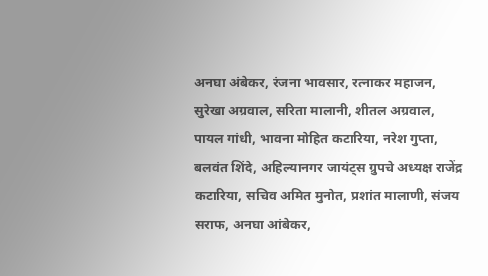अनघा अंबेकर, रंजना भावसार, रत्नाकर महाजन, सुरेखा अग्रवाल, सरिता मालानी, शीतल अग्रवाल, पायल गांधी, भावना मोहित कटारिया, नरेश गुप्ता, बलवंत शिंदे, अहिल्यानगर जायंट्‌स ग्रुपचे अध्यक्ष राजेंद्र कटारिया, सचिव अमित मुनोत, प्रशांत मालाणी, संजय सराफ, अनघा आंबेकर,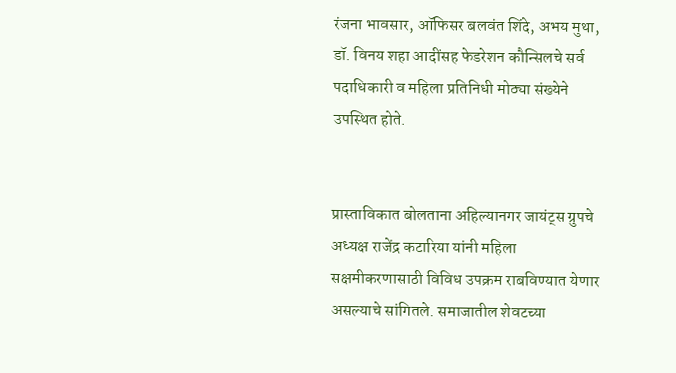रंजना भावसार, ऑफिसर बलवंत शिंदे, अभय मुथा, डॉ. विनय शहा आदींसह फेडरेशन कौन्सिलचे सर्व पदाधिकारी व महिला प्रतिनिधी मोठ्या संख्येने उपस्थित होते.


प्रास्ताविकात बोलताना अहिल्यानगर जायंट्‌स ग्रुपचे अध्यक्ष राजेंद्र कटारिया यांनी महिला सक्षमीकरणासाठी विविध उपक्रम राबविण्यात येणार असल्याचे सांगितले. समाजातील शेवटच्या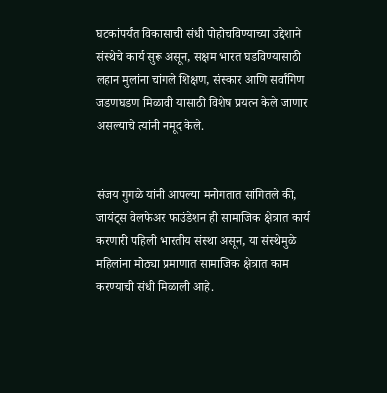घटकांपर्यंत विकासाची संधी पोहोचविण्याच्या उद्देशाने संस्थेचे कार्य सुरू असून, सक्षम भारत घडविण्यासाठी लहान मुलांना चांगले शिक्षण, संस्कार आणि सर्वांगिण जडणघडण मिळावी यासाठी विशेष प्रयत्न केले जाणार असल्याचे त्यांनी नमूद केले.


संजय गुगळे यांनी आपल्या मनोगतात सांगितले की, जायंट्‌स वेलफेअर फाउंडेशन ही सामाजिक क्षेत्रात कार्य करणारी पहिली भारतीय संस्था असून, या संस्थेमुळे महिलांना मोठ्या प्रमाणात सामाजिक क्षेत्रात काम करण्याची संधी मिळाली आहे.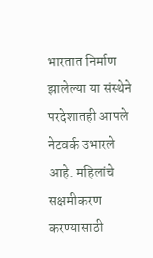भारतात निर्माण झालेल्या या संस्थेने परदेशातही आपले नेटवर्क उभारले आहे. महिलांचे सक्षमीकरण करण्यासाठी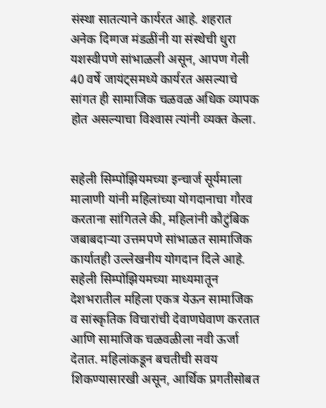संस्था सातत्याने कार्यरत आहे. शहरात अनेक दिग्गज मंडळींनी या संस्थेची धुरा यशस्वीपणे सांभाळली असून, आपण गेली 40 वर्षे जायंट्‌समध्ये कार्यरत असल्याचे सांगत ही सामाजिक चळवळ अधिक व्यापक होत असल्याचा विश्‍वास त्यांनी व्यक्त केला.


सहेली सिम्पोझियमच्या इन्चार्ज सूर्यमाला मालाणी यांनी महिलांच्या योगदानाचा गौरव करताना सांगितले की, महिलांनी कौटुंबिक जबाबदाऱ्या उत्तमपणे सांभाळत सामाजिक कार्यातही उल्लेखनीय योगदान दिले आहे. सहेली सिम्पोझियमच्या माध्यमातून देशभरातील महिला एकत्र येऊन सामाजिक व सांस्कृतिक विचारांची देवाणघेवाण करतात आणि सामाजिक चळवळीला नवी ऊर्जा देतात. महिलांकडून बचतीची सवय शिकण्यासारखी असून, आर्थिक प्रगतीसोबत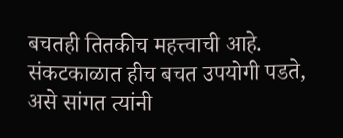बचतही तितकीच महत्त्वाची आहे. संकटकाळात हीच बचत उपयोगी पडते, असे सांगत त्यांनी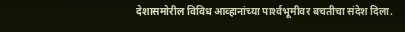देशासमोरील विविध आव्हानांच्या पार्श्‍वभूमीवर बचतीचा संदेश दिला.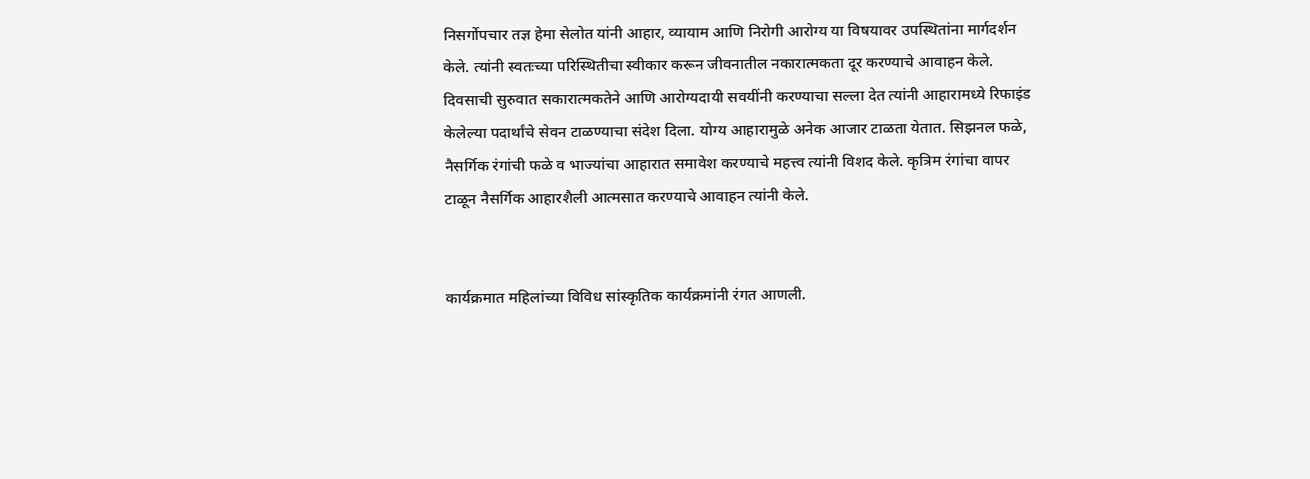निसर्गोपचार तज्ञ हेमा सेलोत यांनी आहार, व्यायाम आणि निरोगी आरोग्य या विषयावर उपस्थितांना मार्गदर्शन केले. त्यांनी स्वतःच्या परिस्थितीचा स्वीकार करून जीवनातील नकारात्मकता दूर करण्याचे आवाहन केले. दिवसाची सुरुवात सकारात्मकतेने आणि आरोग्यदायी सवयींनी करण्याचा सल्ला देत त्यांनी आहारामध्ये रिफाइंड केलेल्या पदार्थांचे सेवन टाळण्याचा संदेश दिला. योग्य आहारामुळे अनेक आजार टाळता येतात. सिझनल फळे, नैसर्गिक रंगांची फळे व भाज्यांचा आहारात समावेश करण्याचे महत्त्व त्यांनी विशद केले. कृत्रिम रंगांचा वापर टाळून नैसर्गिक आहारशैली आत्मसात करण्याचे आवाहन त्यांनी केले.


कार्यक्रमात महिलांच्या विविध सांस्कृतिक कार्यक्रमांनी रंगत आणली.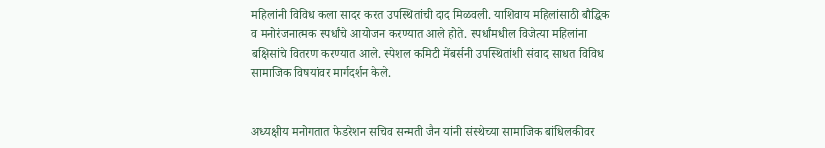महिलांनी विविध कला सादर करत उपस्थितांची दाद मिळवली. याशिवाय महिलांसाठी बौद्धिक व मनोरंजनात्मक स्पर्धांचे आयोजन करण्यात आले होते. स्पर्धांमधील विजेत्या महिलांना बक्षिसांचे वितरण करण्यात आले. स्पेशल कमिटी मेंबर्सनी उपस्थितांशी संवाद साधत विविध सामाजिक विषयांवर मार्गदर्शन केले.


अध्यक्षीय मनोगतात फेडरेशन सचिव सन्मती जैन यांनी संस्थेच्या सामाजिक बांधिलकीवर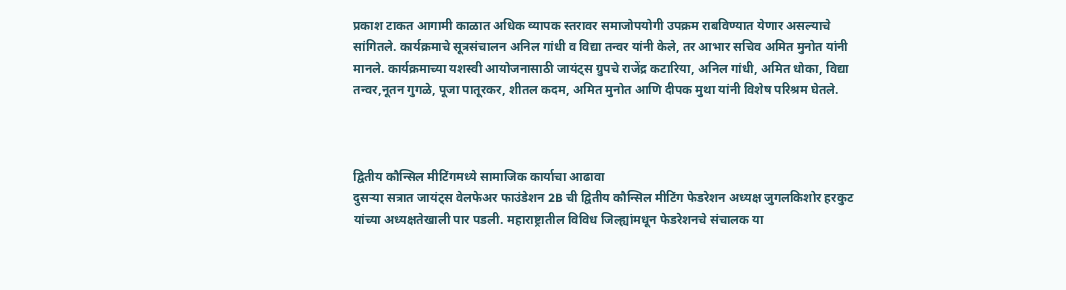प्रकाश टाकत आगामी काळात अधिक व्यापक स्तरावर समाजोपयोगी उपक्रम राबविण्यात येणार असल्याचे सांगितले. कार्यक्रमाचे सूत्रसंचालन अनिल गांधी व विद्या तन्वर यांनी केले, तर आभार सचिव अमित मुनोत यांनी मानले. कार्यक्रमाच्या यशस्वी आयोजनासाठी जायंट्‌स ग्रुपचे राजेंद्र कटारिया, अनिल गांधी, अमित धोका, विद्या तन्वर,नूतन गुगळे, पूजा पातूरकर, शीतल कदम, अमित मुनोत आणि दीपक मुथा यांनी विशेष परिश्रम घेतले.



द्वितीय कौन्सिल मीटिंगमध्ये सामाजिक कार्याचा आढावा
दुसऱ्या सत्रात जायंट्‌स वेलफेअर फाउंडेशन 2B ची द्वितीय कौन्सिल मीटिंग फेडरेशन अध्यक्ष जुगलकिशोर हरकुट यांच्या अध्यक्षतेखाली पार पडली. महाराष्ट्रातील विविध जिल्ह्यांमधून फेडरेशनचे संचालक या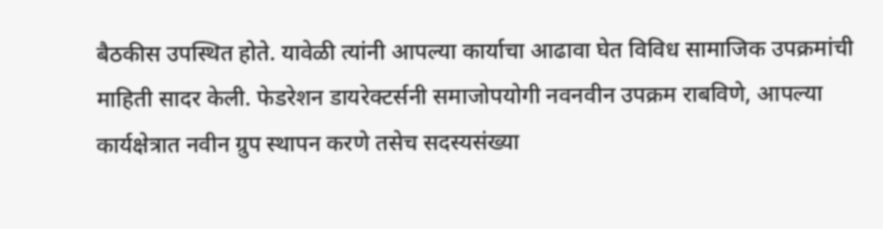बैठकीस उपस्थित होते. यावेळी त्यांनी आपल्या कार्याचा आढावा घेत विविध सामाजिक उपक्रमांची माहिती सादर केली. फेडरेशन डायरेक्टर्सनी समाजोपयोगी नवनवीन उपक्रम राबविणे, आपल्या कार्यक्षेत्रात नवीन ग्रुप स्थापन करणे तसेच सदस्यसंख्या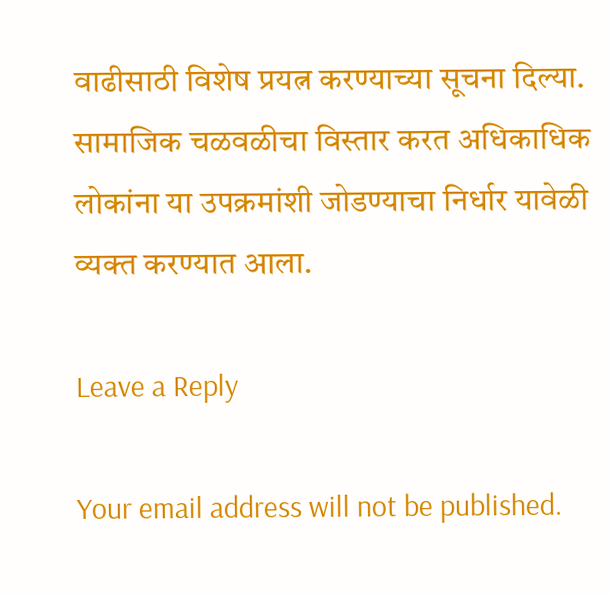वाढीसाठी विशेष प्रयत्न करण्याच्या सूचना दिल्या. सामाजिक चळवळीचा विस्तार करत अधिकाधिक लोकांना या उपक्रमांशी जोडण्याचा निर्धार यावेळी व्यक्त करण्यात आला.

Leave a Reply

Your email address will not be published.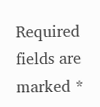Required fields are marked *